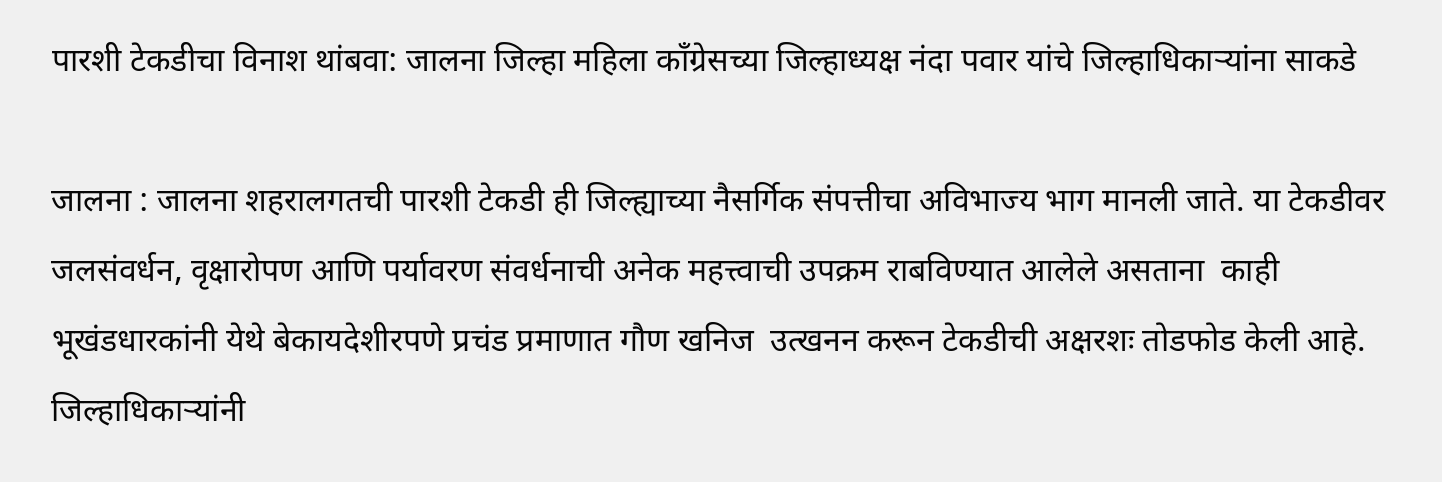पारशी टेकडीचा विनाश थांबवा: जालना जिल्हा महिला काँग्रेसच्या जिल्हाध्यक्ष नंदा पवार यांचे जिल्हाधिकाऱ्यांना साकडे

जालना : जालना शहरालगतची पारशी टेकडी ही जिल्ह्याच्या नैसर्गिक संपत्तीचा अविभाज्य भाग मानली जाते. या टेकडीवर जलसंवर्धन, वृक्षारोपण आणि पर्यावरण संवर्धनाची अनेक महत्त्वाची उपक्रम राबविण्यात आलेले असताना  काही भूखंडधारकांनी येथे बेकायदेशीरपणे प्रचंड प्रमाणात गौण खनिज  उत्खनन करून टेकडीची अक्षरशः तोडफोड केली आहे. जिल्हाधिकाऱ्यांनी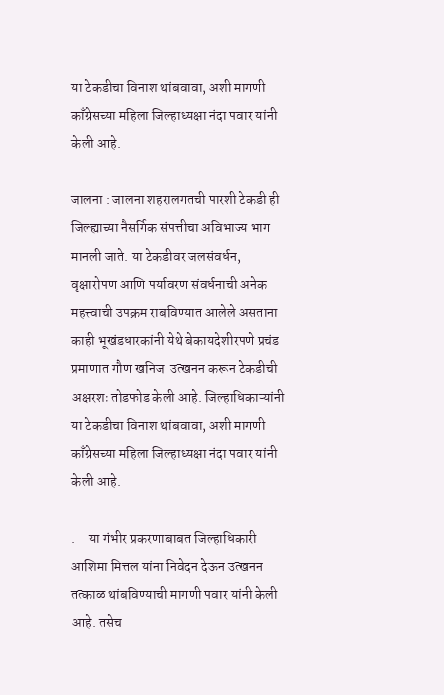या टेकडीचा विनाश थांबवावा, अशी मागणी काँग्रेसच्या महिला जिल्हाध्यक्षा नंदा पवार यांनी केली आहे.

जालना : जालना शहरालगतची पारशी टेकडी ही जिल्ह्याच्या नैसर्गिक संपत्तीचा अविभाज्य भाग मानली जाते. या टेकडीवर जलसंवर्धन, वृक्षारोपण आणि पर्यावरण संवर्धनाची अनेक महत्त्वाची उपक्रम राबविण्यात आलेले असताना  काही भूखंडधारकांनी येथे बेकायदेशीरपणे प्रचंड प्रमाणात गौण खनिज  उत्खनन करून टेकडीची अक्षरशः तोडफोड केली आहे. जिल्हाधिकाऱ्यांनी या टेकडीचा विनाश थांबवावा, अशी मागणी काँग्रेसच्या महिला जिल्हाध्यक्षा नंदा पवार यांनी केली आहे.

.     या गंभीर प्रकरणाबाबत जिल्हाधिकारी आशिमा मित्तल यांना निवेदन देऊन उत्खनन तत्काळ थांबविण्याची मागणी पवार यांनी केली आहे. तसेच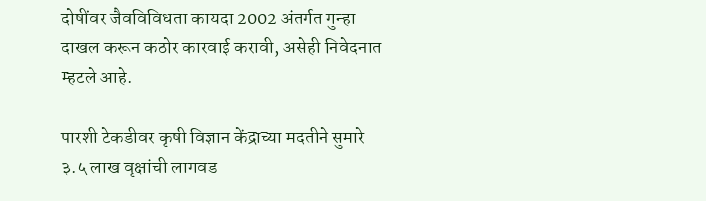दोषींवर जैवविविधता कायदा 2002 अंतर्गत गुन्हा दाखल करून कठोर कारवाई करावी, असेही निवेदनात म्हटले आहे.

पारशी टेकडीवर कृषी विज्ञान केंद्राच्या मदतीने सुमारे ३.५ लाख वृक्षांची लागवड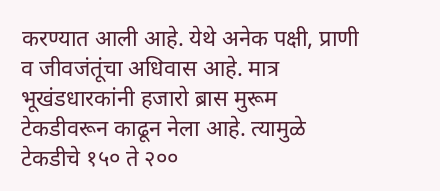करण्यात आली आहे. येथे अनेक पक्षी, प्राणी व जीवजंतूंचा अधिवास आहे. मात्र भूखंडधारकांनी हजारो ब्रास मुरूम टेकडीवरून काढून नेला आहे. त्यामुळे टेकडीचे १५० ते २००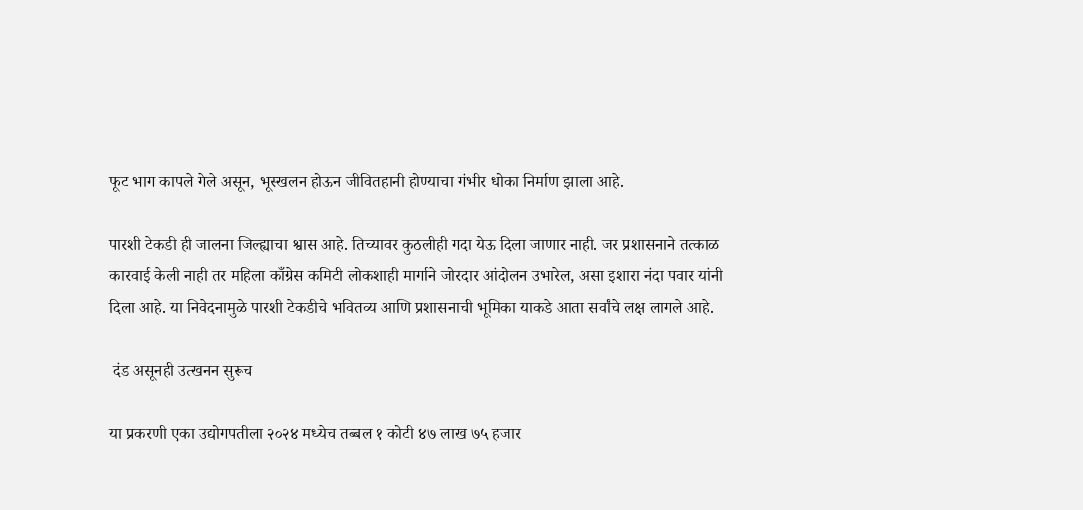फूट भाग कापले गेले असून, भूस्खलन होऊन जीवितहानी होण्याचा गंभीर धोका निर्माण झाला आहे.

पारशी टेकडी ही जालना जिल्ह्याचा श्वास आहे. तिच्यावर कुठलीही गदा येऊ दिला जाणार नाही. जर प्रशासनाने तत्काळ कारवाई केली नाही तर महिला काँग्रेस कमिटी लोकशाही मार्गाने जोरदार आंदोलन उभारेल, असा इशारा नंदा पवार यांनी दिला आहे. या निवेदनामुळे पारशी टेकडीचे भवितव्य आणि प्रशासनाची भूमिका याकडे आता सर्वांचे लक्ष लागले आहे.

 दंड असूनही उत्खनन सुरूच

या प्रकरणी एका उद्योगपतीला २०२४ मध्येच तब्बल १ कोटी ४७ लाख ७५ हजार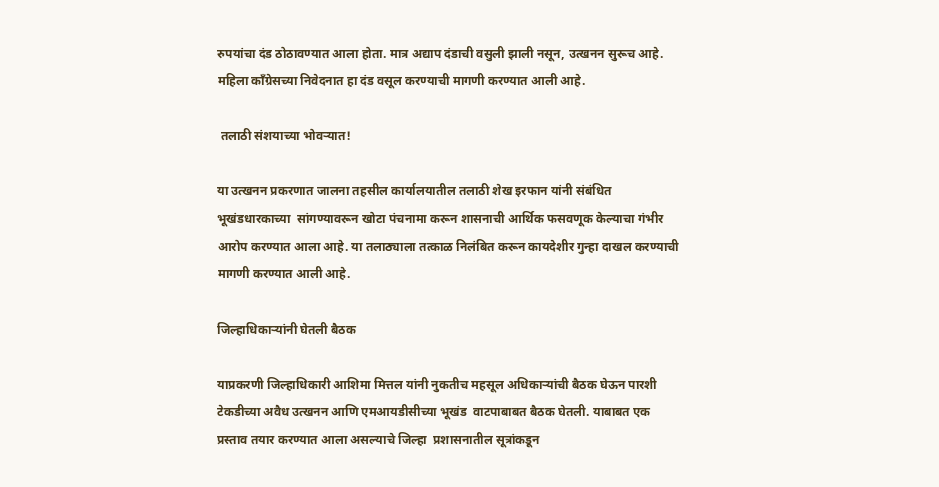रुपयांचा दंड ठोठावण्यात आला होता. मात्र अद्याप दंडाची वसुली झाली नसून, उत्खनन सुरूच आहे. महिला काँग्रेसच्या निवेदनात हा दंड वसूल करण्याची मागणी करण्यात आली आहे.

 तलाठी संशयाच्या भोवऱ्यात!

या उत्खनन प्रकरणात जालना तहसील कार्यालयातील तलाठी शेख इरफान यांनी संबंधित भूखंडधारकाच्या  सांगण्यावरून खोटा पंचनामा करून शासनाची आर्थिक फसवणूक केल्याचा गंभीर आरोप करण्यात आला आहे. या तलाठ्याला तत्काळ निलंबित करून कायदेशीर गुन्हा दाखल करण्याची मागणी करण्यात आली आहे.

जिल्हाधिकाऱ्यांनी घेतली बैठक

याप्रकरणी जिल्हाधिकारी आशिमा मित्तल यांनी नुकतीच महसूल अधिकाऱ्यांची बैठक घेऊन पारशी टेकडीच्या अवैध उत्खनन आणि एमआयडीसीच्या भूखंड  वाटपाबाबत बैठक घेतली. याबाबत एक प्रस्ताव तयार करण्यात आला असल्याचे जिल्हा  प्रशासनातील सूत्रांकडून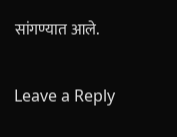सांगण्यात आले.

Leave a Reply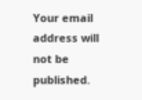Your email address will not be published.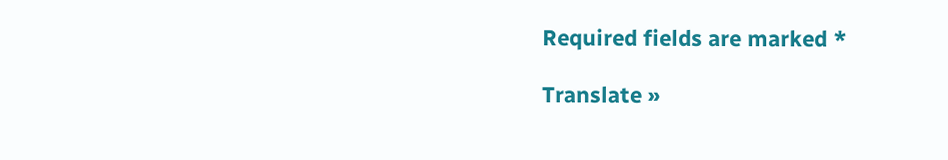Required fields are marked *

Translate »